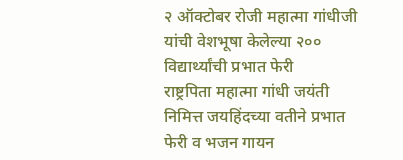२ ऑक्टोबर रोजी महात्मा गांधीजी यांची वेशभूषा केलेल्या २०० विद्यार्थ्यांची प्रभात फेरी
राष्ट्रपिता महात्मा गांधी जयंती निमित्त जयहिंदच्या वतीने प्रभात फेरी व भजन गायन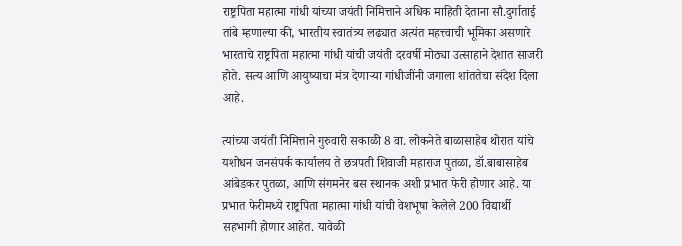राष्ट्रपिता महात्मा गांधी यांच्या जयंती निमित्ताने अधिक माहिती देताना सौ.दुर्गाताई तांबे म्हणाल्या की, भारतीय स्वातंत्र्य लढ्यात अत्यंत महत्त्वाची भूमिका असणारे भारताचे राष्ट्रपिता महात्मा गांधी यांची जयंती दरवर्षी मोठ्या उत्साहाने देशात साजरी होते. सत्य आणि आयुष्याचा मंत्र देणाऱ्या गांधीजींनी जगाला शांततेचा संदेश दिला आहे.

त्यांच्या जयंती निमित्ताने गुरुवारी सकाळी 8 वा. लोकनेते बाळासाहेब थोरात यांचे यशोधन जनसंपर्क कार्यालय ते छत्रपती शिवाजी महाराज पुतळा, डॉ.बाबासाहेब आंबेडकर पुतळा, आणि संगमनेर बस स्थानक अशी प्रभात फेरी होणार आहे. या प्रभात फेरीमध्ये राष्ट्रपिता महात्मा गांधी यांची वेशभूषा केलेले 200 विद्यार्थी सहभागी होणार आहेत. यावेळी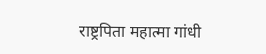राष्ट्रपिता महात्मा गांधी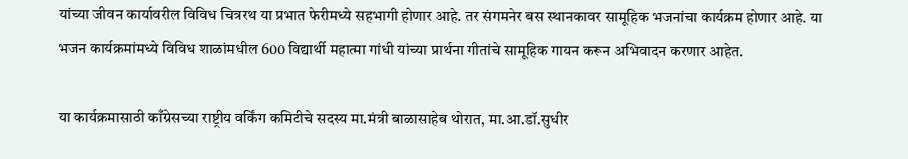यांच्या जीवन कार्यावरील विविध चित्ररथ या प्रभात फेरीमध्ये सहभागी होणार आहे. तर संगमनेर बस स्थानकावर सामूहिक भजनांचा कार्यक्रम होणार आहे. या भजन कार्यक्रमांमध्ये विविध शाळांमधील 600 विद्यार्थी महात्मा गांधी यांच्या प्रार्थना गीतांचे सामूहिक गायन करून अभिवादन करणार आहेत.

या कार्यक्रमासाठी काँग्रेसच्या राष्ट्रीय वर्किंग कमिटीचे सदस्य मा.मंत्री बाळासाहेब थोरात, मा.आ.डॉ.सुधीर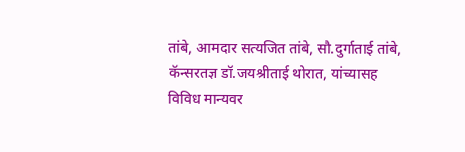तांबे, आमदार सत्यजित तांबे, सौ.दुर्गाताई तांबे, कॅन्सरतज्ञ डॉ.जयश्रीताई थोरात, यांच्यासह विविध मान्यवर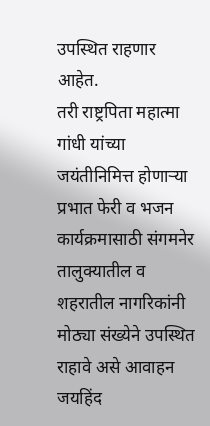उपस्थित राहणार आहेत.
तरी राष्ट्रपिता महात्मा गांधी यांच्या जयंतीनिमित्त होणाऱ्या प्रभात फेरी व भजन कार्यक्रमासाठी संगमनेर तालुक्यातील व शहरातील नागरिकांनी मोठ्या संख्येने उपस्थित राहावे असे आवाहन जयहिंद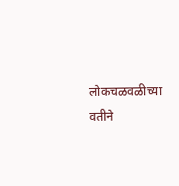लोकचळवळीच्या वतीने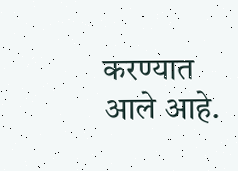करण्यात आले आहे.